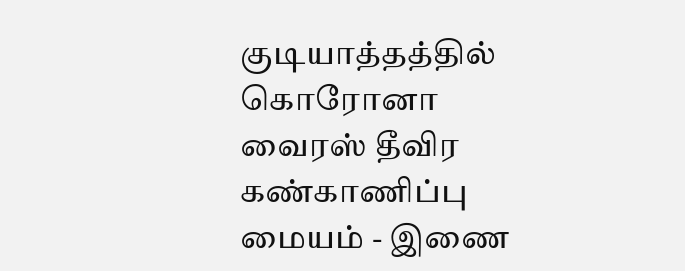குடியாத்தத்தில் கொரோனா வைரஸ் தீவிர கண்காணிப்பு மையம் - இணை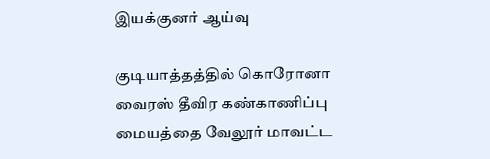இயக்குனர் ஆய்வு

குடியாத்தத்தில் கொரோனா வைரஸ் தீவிர கண்காணிப்பு மையத்தை வேலூர் மாவட்ட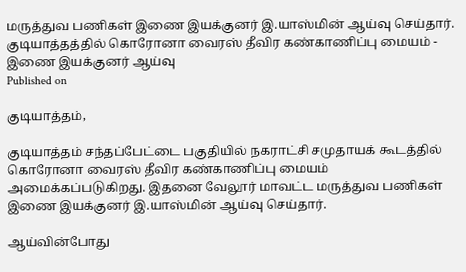மருத்துவ பணிகள் இணை இயக்குனர் இ.யாஸ்மின் ஆய்வு செய்தார்.
குடியாத்தத்தில் கொரோனா வைரஸ் தீவிர கண்காணிப்பு மையம் - இணை இயக்குனர் ஆய்வு
Published on

குடியாத்தம்,

குடியாத்தம் சந்தப்பேட்டை பகுதியில் நகராட்சி சமுதாயக் கூடத்தில் கொரோனா வைரஸ் தீவிர கண்காணிப்பு மையம் அமைக்கப்படுகிறது. இதனை வேலூர் மாவட்ட மருத்துவ பணிகள் இணை இயக்குனர் இ.யாஸ்மின் ஆய்வு செய்தார்.

ஆய்வின்போது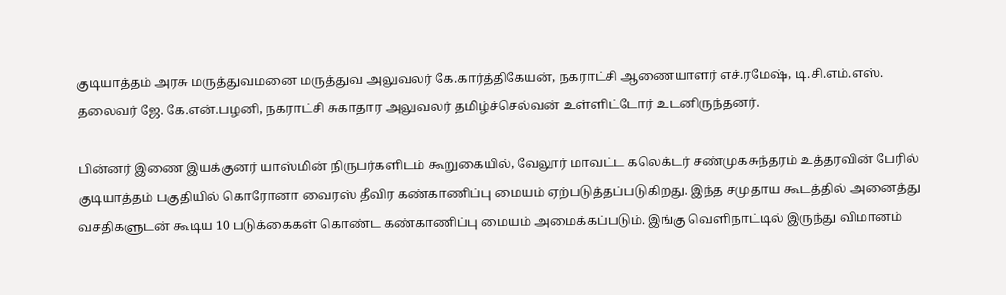குடியாத்தம் அரசு மருத்துவமனை மருத்துவ அலுவலர் கே.கார்த்திகேயன், நகராட்சி ஆணையாளர் எச்.ரமேஷ், டி.சி.எம்.எஸ். தலைவர் ஜே. கே.என்.பழனி, நகராட்சி சுகாதார அலுவலர் தமிழ்ச்செல்வன் உள்ளிட்டோர் உடனிருந்தனர்.

பின்னர் இணை இயக்குனர் யாஸ்மின் நிருபர்களிடம் கூறுகையில், வேலூர் மாவட்ட கலெக்டர் சண்முகசுந்தரம் உத்தரவின் பேரில் குடியாத்தம் பகுதியில் கொரோனா வைரஸ் தீவிர கண்காணிப்பு மையம் ஏற்படுத்தப்படுகிறது. இந்த சமுதாய கூடத்தில் அனைத்து வசதிகளுடன் கூடிய 10 படுக்கைகள் கொண்ட கண்காணிப்பு மையம் அமைக்கப்படும். இங்கு வெளிநாட்டில் இருந்து விமானம்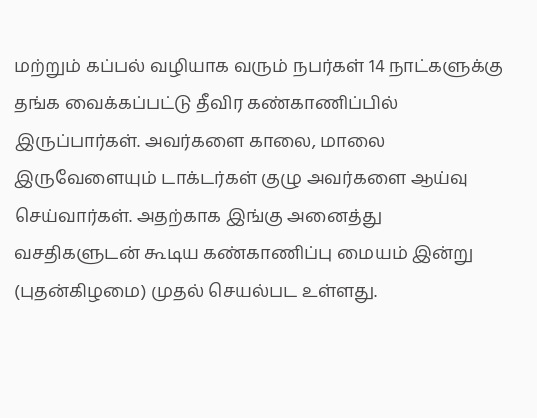மற்றும் கப்பல் வழியாக வரும் நபர்கள் 14 நாட்களுக்கு தங்க வைக்கப்பட்டு தீவிர கண்காணிப்பில் இருப்பார்கள். அவர்களை காலை, மாலை இருவேளையும் டாக்டர்கள் குழு அவர்களை ஆய்வு செய்வார்கள். அதற்காக இங்கு அனைத்து வசதிகளுடன் கூடிய கண்காணிப்பு மையம் இன்று (புதன்கிழமை) முதல் செயல்பட உள்ளது.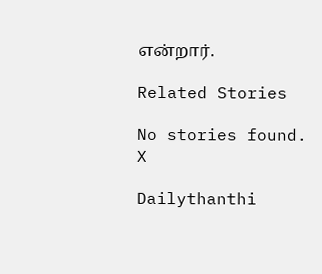என்றார்.

Related Stories

No stories found.
X

Dailythanthi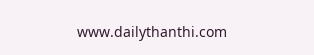www.dailythanthi.com